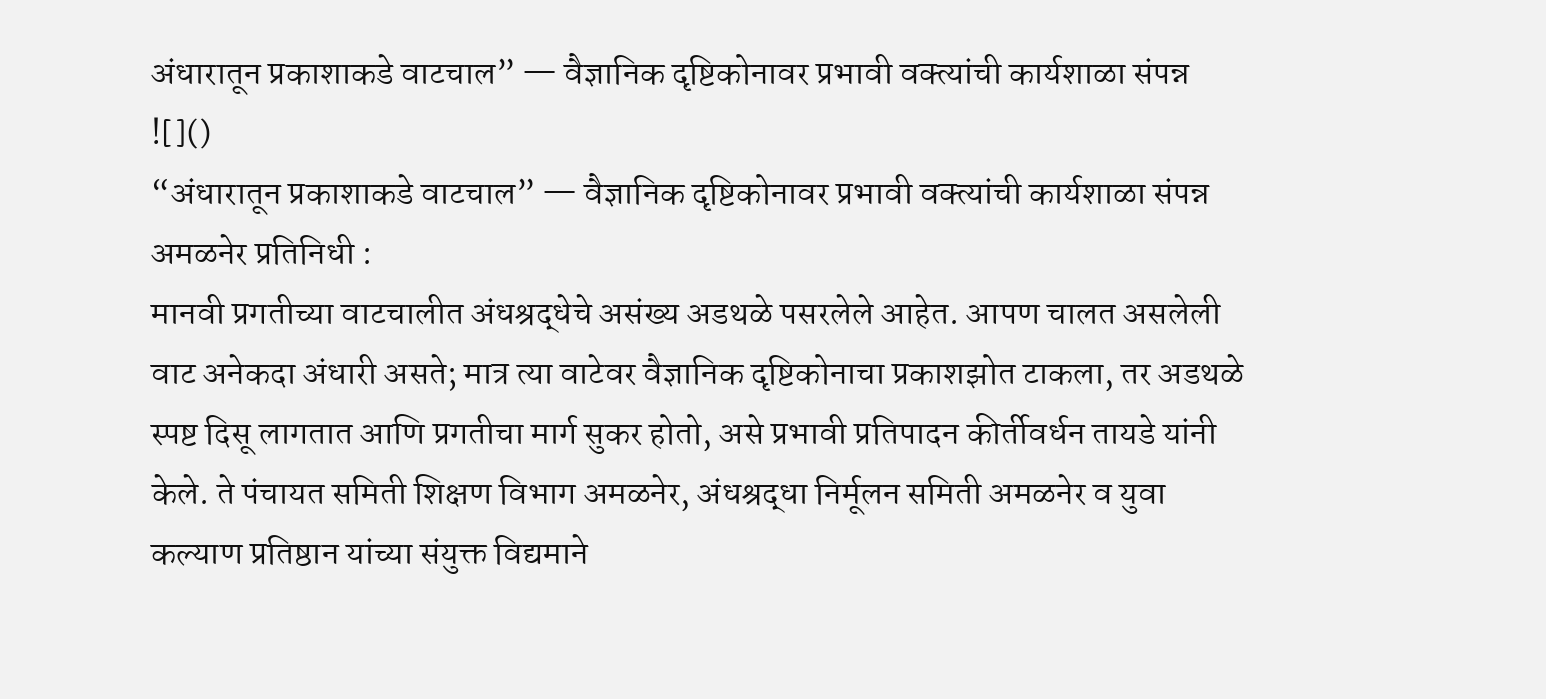अंधारातून प्रकाशाकडे वाटचाल” — वैज्ञानिक दृष्टिकोनावर प्रभावी वक्त्यांची कार्यशाळा संपन्न
![]()
“अंधारातून प्रकाशाकडे वाटचाल” — वैज्ञानिक दृष्टिकोनावर प्रभावी वक्त्यांची कार्यशाळा संपन्न
अमळनेर प्रतिनिधी :
मानवी प्रगतीच्या वाटचालीत अंधश्रद्धेचे असंख्य अडथळे पसरलेले आहेत. आपण चालत असलेली वाट अनेकदा अंधारी असते; मात्र त्या वाटेवर वैज्ञानिक दृष्टिकोनाचा प्रकाशझोत टाकला, तर अडथळे स्पष्ट दिसू लागतात आणि प्रगतीचा मार्ग सुकर होतो, असे प्रभावी प्रतिपादन कीर्तीवर्धन तायडे यांनी केले. ते पंचायत समिती शिक्षण विभाग अमळनेर, अंधश्रद्धा निर्मूलन समिती अमळनेर व युवा कल्याण प्रतिष्ठान यांच्या संयुक्त विद्यमाने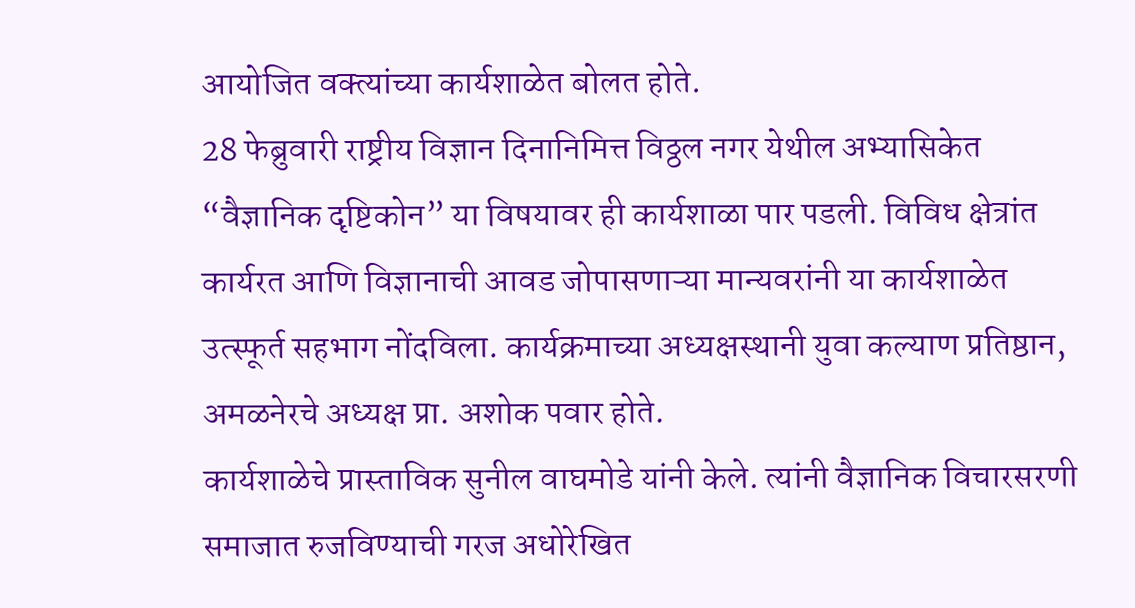आयोजित वक्त्यांच्या कार्यशाळेत बोलत होते.
28 फेब्रुवारी राष्ट्रीय विज्ञान दिनानिमित्त विठ्ठल नगर येथील अभ्यासिकेत “वैज्ञानिक दृष्टिकोन” या विषयावर ही कार्यशाळा पार पडली. विविध क्षेत्रांत कार्यरत आणि विज्ञानाची आवड जोपासणाऱ्या मान्यवरांनी या कार्यशाळेत उत्स्फूर्त सहभाग नोंदविला. कार्यक्रमाच्या अध्यक्षस्थानी युवा कल्याण प्रतिष्ठान, अमळनेरचे अध्यक्ष प्रा. अशोक पवार होते.
कार्यशाळेचे प्रास्ताविक सुनील वाघमोडे यांनी केले. त्यांनी वैज्ञानिक विचारसरणी समाजात रुजविण्याची गरज अधोरेखित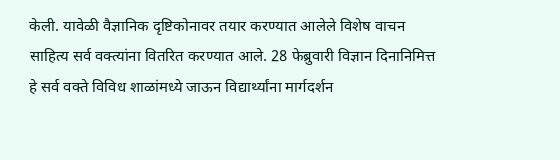केली. यावेळी वैज्ञानिक दृष्टिकोनावर तयार करण्यात आलेले विशेष वाचन साहित्य सर्व वक्त्यांना वितरित करण्यात आले. 28 फेब्रुवारी विज्ञान दिनानिमित्त हे सर्व वक्ते विविध शाळांमध्ये जाऊन विद्यार्थ्यांना मार्गदर्शन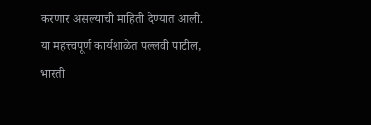करणार असल्याची माहिती देण्यात आली.
या महत्त्वपूर्ण कार्यशाळेत पल्लवी पाटील, भारती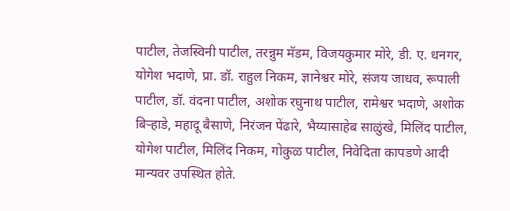पाटील, तेजस्विनी पाटील, तरन्नुम मॅडम, विजयकुमार मोरे, डी. ए. धनगर, योगेश भदाणे, प्रा. डॉ. राहुल निकम, ज्ञानेश्वर मोरे, संजय जाधव, रूपाली पाटील, डॉ. वंदना पाटील, अशोक रघुनाथ पाटील, रामेश्वर भदाणे, अशोक बिऱ्हाडे, महादू बैसाणे, निरंजन पेंढारे, भैय्यासाहेब साळुंखे, मिलिंद पाटील, योगेश पाटील, मिलिंद निकम, गोकुळ पाटील, निवेदिता कापडणे आदी मान्यवर उपस्थित होते.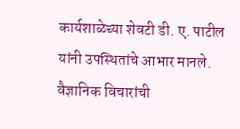कार्यशाळेच्या शेवटी डी. ए. पाटील यांनी उपस्थितांचे आभार मानले. वैज्ञानिक विचारांची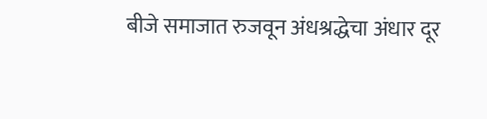बीजे समाजात रुजवून अंधश्रद्धेचा अंधार दूर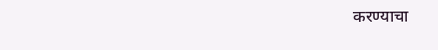करण्याचा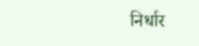निर्धार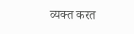व्यक्त करत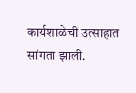कार्यशाळेची उत्साहात सांगता झाली.